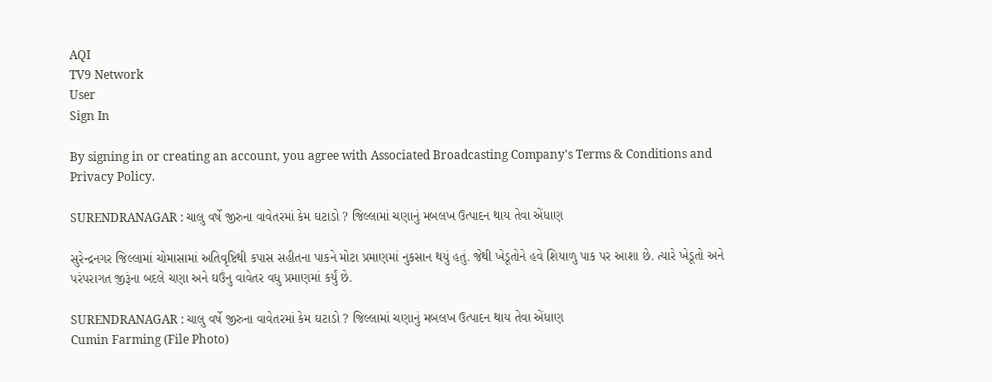AQI
TV9 Network
User
Sign In

By signing in or creating an account, you agree with Associated Broadcasting Company's Terms & Conditions and Privacy Policy.

SURENDRANAGAR : ચાલુ વર્ષે જીરુના વાવેતરમાં કેમ ઘટાડો ? જિલ્લામાં ચણાનું મબલખ ઉત્પાદન થાય તેવા એંધાણ

સુરેન્દ્રનગર જિલ્લામાં ચોમાસામાં અતિવૃષ્ટિથી કપાસ સહીતના પાકને મોટા પ્રમાણમાં નુકસાન થયું હતું. જેથી ખેડૂતોને હવે શિયાળુ પાક પર આશા છે. ત્યારે ખેડૂતો અને પરંપરાગત જીરૂંના બદલે ચણા અને ઘઉંનુ વાવેતર વધુ પ્રમાણમાં કર્યું છે.

SURENDRANAGAR : ચાલુ વર્ષે જીરુના વાવેતરમાં કેમ ઘટાડો ? જિલ્લામાં ચણાનું મબલખ ઉત્પાદન થાય તેવા એંધાણ
Cumin Farming (File Photo)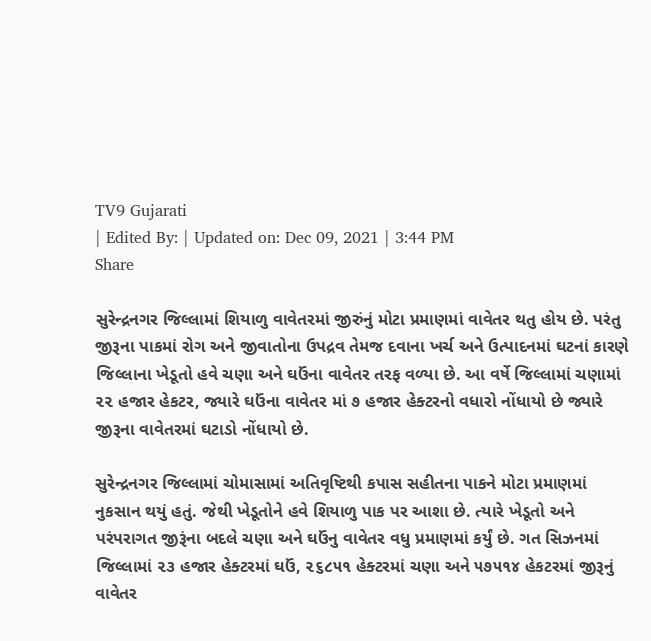TV9 Gujarati
| Edited By: | Updated on: Dec 09, 2021 | 3:44 PM
Share

સુરેન્દ્રનગર જિલ્લામાં શિયાળુ વાવેતરમાં જીરુંનું મોટા પ્રમાણમાં વાવેતર થતુ હોય છે. પરંતુ જીરૂના પાકમાં રોગ અને જીવાતોના ઉપદ્રવ તેમજ દવાના ખર્ચ અને ઉત્પાદનમાં ઘટનાં કારણે જિલ્લાના ખેડૂતો હવે ચણા અને ઘઉંના વાવેતર તરફ વળ્યા છે. આ વર્ષે જિલ્લામાં ચણામાં ૨૨ હજાર હેકટર, જ્યારે ઘઉંના વાવેતર માં ૭ હજાર હેક્ટરનો વધારો નોંધાયો છે જ્યારે જીરૂના વાવેતરમાં ઘટાડો નોંધાયો છે.

સુરેન્દ્રનગર જિલ્લામાં ચોમાસામાં અતિવૃષ્ટિથી કપાસ સહીતના પાકને મોટા પ્રમાણમાં નુકસાન થયું હતું. જેથી ખેડૂતોને હવે શિયાળુ પાક પર આશા છે. ત્યારે ખેડૂતો અને પરંપરાગત જીરૂંના બદલે ચણા અને ઘઉંનુ વાવેતર વધુ પ્રમાણમાં કર્યું છે. ગત સિઝનમાં જિલ્લામાં ૨૩ હજાર હેક્ટરમાં ઘઉં, ૨૬૮૫૧ હેક્ટરમાં ચણા અને ૫૭૫૧૪ હેકટરમાં જીરૂનું વાવેતર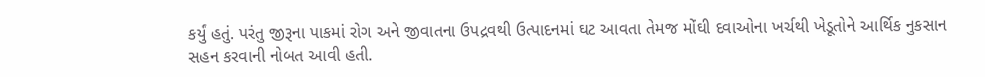કર્યું હતું. પરંતુ જીરૂના પાકમાં રોગ અને જીવાતના ઉપદ્રવથી ઉત્પાદનમાં ઘટ આવતા તેમજ મોંઘી દવાઓના ખર્ચથી ખેડૂતોને આર્થિક નુકસાન સહન કરવાની નોબત આવી હતી.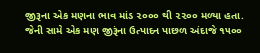જીરૂના એક મણના ભાવ માંડ ૨૦૦૦ થી ૨૨૦૦ મળ્યા હતા. જેની સામે એક મણ જીરૂંના ઉત્પાદન પાછળ અંદાજે ૧૫૦૦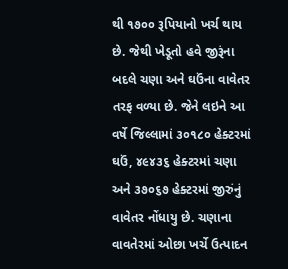થી ૧૭૦૦ રૂપિયાનો ખર્ચ થાય છે. જેથી ખેડૂતો હવે જીરૂંના બદલે ચણા અને ઘઉંના વાવેતર તરફ વળ્યા છે. જેને લઇને આ વર્ષે જિલ્લામાં ૩૦૧૮૦ હેક્ટરમાં ઘઉં, ૪૯૪૩૬ હેક્ટરમાં ચણા અને ૩૭૦૬૭ હેક્ટરમાં જીરુંનું વાવેતર નોંધાયુ છે. ચણાના વાવતેરમાં ઓછા ખર્ચે ઉત્પાદન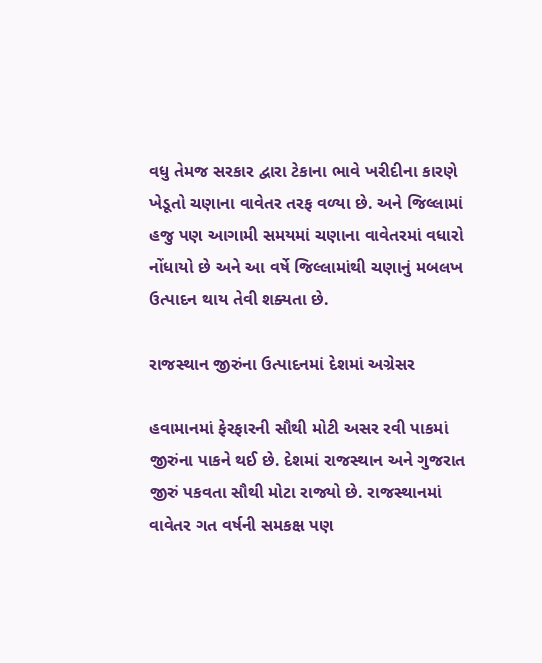વધુ તેમજ સરકાર દ્વારા ટેકાના ભાવે ખરીદીના કારણે ખેડૂતો ચણાના વાવેતર તરફ વળ્યા છે. અને જિલ્લામાં હજુ પણ આગામી સમયમાં ચણાના વાવેતરમાં વધારો નોંધાયો છે અને આ વર્ષે જિલ્લામાંથી ચણાનું મબલખ ઉત્પાદન થાય તેવી શક્યતા છે.

રાજસ્થાન જીરુંના ઉત્પાદનમાં દેશમાં અગ્રેસર

હવામાનમાં ફેરફારની સૌથી મોટી અસર રવી પાકમાં જીરુંના પાકને થઈ છે. દેશમાં રાજસ્થાન અને ગુજરાત જીરું પકવતા સૌથી મોટા રાજ્યો છે. રાજસ્થાનમાં વાવેતર ગત વર્ષની સમકક્ષ પણ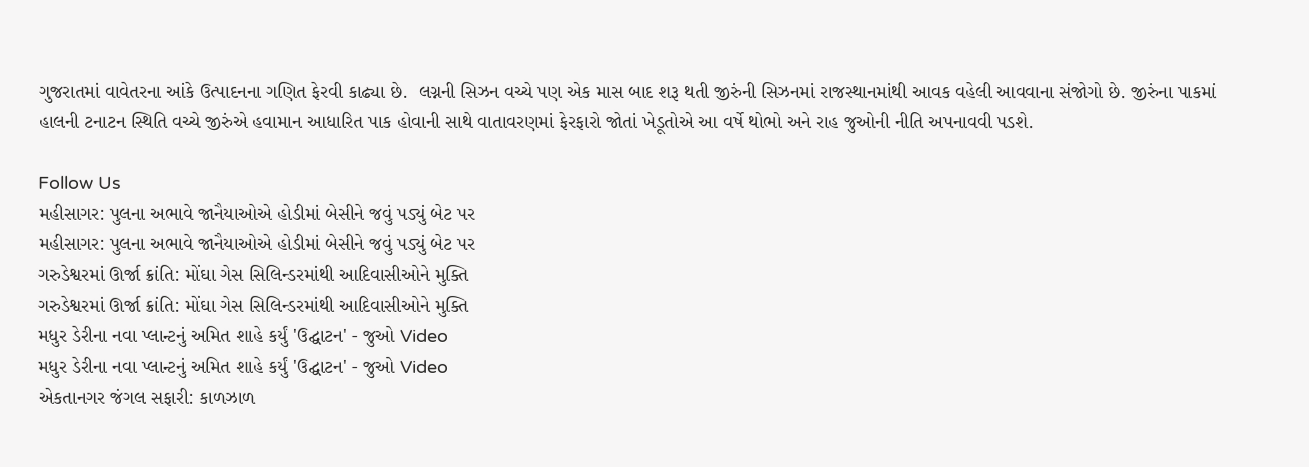ગુજરાતમાં વાવેતરના આંકે ઉત્પાદનના ગણિત ફેરવી કાઢ્યા છે.  લગ્નની સિઝન વચ્ચે પણ એક માસ બાદ શરૂ થતી જીરુંની સિઝનમાં રાજસ્થાનમાંથી આવક વહેલી આવવાના સંજોગો છે. જીરુંના પાકમાં હાલની ટનાટન સ્થિતિ વચ્ચે જીરુંએ હવામાન આધારિત પાક હોવાની સાથે વાતાવરણમાં ફેરફારો જોતાં ખેડૂતોએ આ વર્ષે થોભો અને રાહ જુઓની નીતિ અપનાવવી પડશે.

Follow Us
મહીસાગર: પુલના અભાવે જાનૈયાઓએ હોડીમાં બેસીને જવું પડ્યું બેટ પર
મહીસાગર: પુલના અભાવે જાનૈયાઓએ હોડીમાં બેસીને જવું પડ્યું બેટ પર
ગરુડેશ્વરમાં ઊર્જા ક્રાંતિ: મોંઘા ગેસ સિલિન્ડરમાંથી આદિવાસીઓને મુક્તિ
ગરુડેશ્વરમાં ઊર્જા ક્રાંતિ: મોંઘા ગેસ સિલિન્ડરમાંથી આદિવાસીઓને મુક્તિ
મધુર ડેરીના નવા પ્લાન્ટનું અમિત શાહે કર્યું 'ઉદ્ઘાટન' - જુઓ Video
મધુર ડેરીના નવા પ્લાન્ટનું અમિત શાહે કર્યું 'ઉદ્ઘાટન' - જુઓ Video
એકતાનગર જંગલ સફારી: કાળઝાળ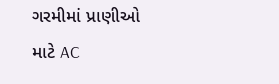ગરમીમાં પ્રાણીઓ માટે AC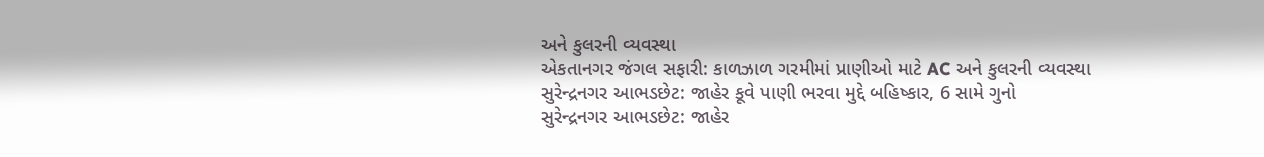અને કુલરની વ્યવસ્થા
એકતાનગર જંગલ સફારી: કાળઝાળ ગરમીમાં પ્રાણીઓ માટે AC અને કુલરની વ્યવસ્થા
સુરેન્દ્રનગર આભડછેટ: જાહેર કૂવે પાણી ભરવા મુદ્દે બહિષ્કાર, 6 સામે ગુનો
સુરેન્દ્રનગર આભડછેટ: જાહેર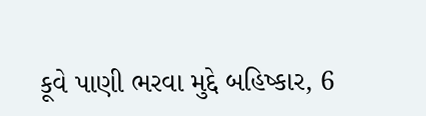કૂવે પાણી ભરવા મુદ્દે બહિષ્કાર, 6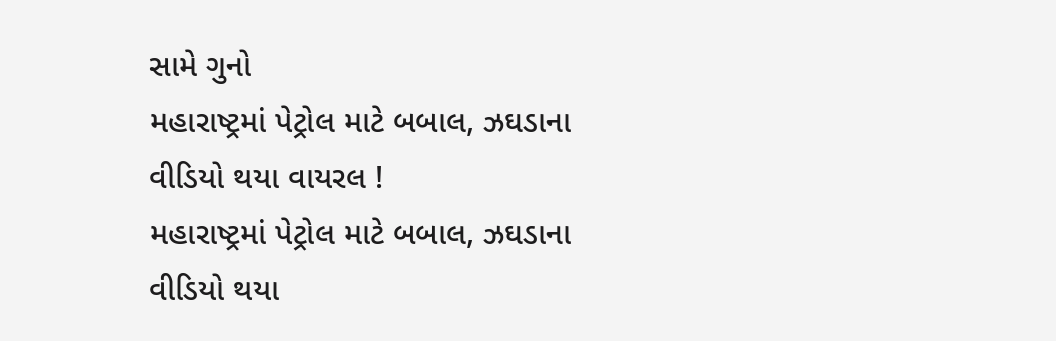સામે ગુનો
મહારાષ્ટ્રમાં પેટ્રોલ માટે બબાલ, ઝઘડાના વીડિયો થયા વાયરલ !
મહારાષ્ટ્રમાં પેટ્રોલ માટે બબાલ, ઝઘડાના વીડિયો થયા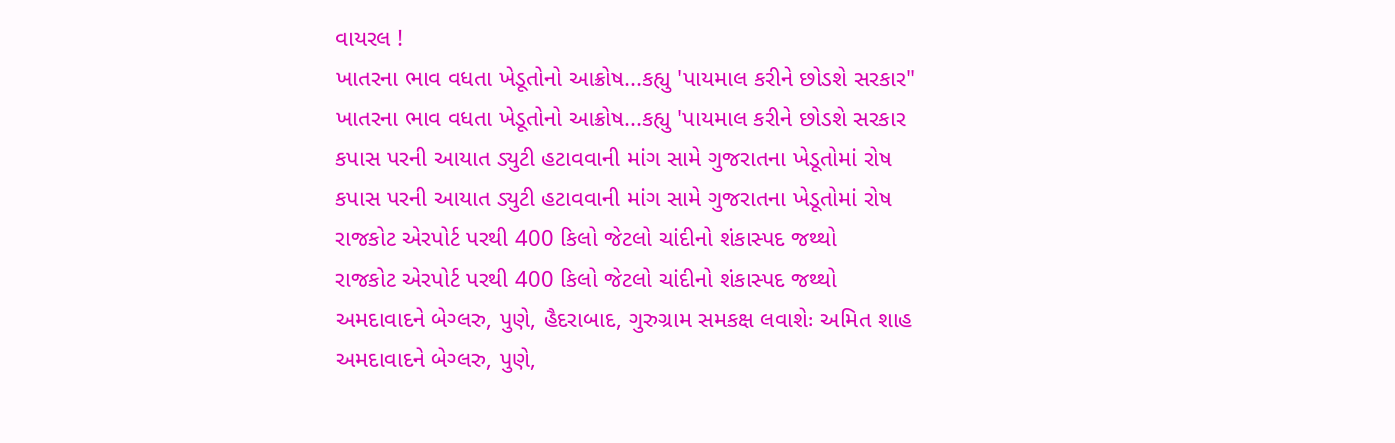વાયરલ !
ખાતરના ભાવ વધતા ખેડૂતોનો આક્રોષ...કહ્યુ 'પાયમાલ કરીને છોડશે સરકાર"
ખાતરના ભાવ વધતા ખેડૂતોનો આક્રોષ...કહ્યુ 'પાયમાલ કરીને છોડશે સરકાર
કપાસ પરની આયાત ડ્યુટી હટાવવાની માંગ સામે ગુજરાતના ખેડૂતોમાં રોષ
કપાસ પરની આયાત ડ્યુટી હટાવવાની માંગ સામે ગુજરાતના ખેડૂતોમાં રોષ
રાજકોટ એરપોર્ટ પરથી 400 કિલો જેટલો ચાંદીનો શંકાસ્પદ જથ્થો
રાજકોટ એરપોર્ટ પરથી 400 કિલો જેટલો ચાંદીનો શંકાસ્પદ જથ્થો
અમદાવાદને બેગ્લરુ, પુણે, હૈદરાબાદ, ગુરુગ્રામ સમકક્ષ લવાશેઃ અમિત શાહ
અમદાવાદને બેગ્લરુ, પુણે,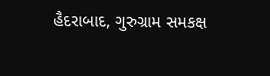હૈદરાબાદ, ગુરુગ્રામ સમકક્ષ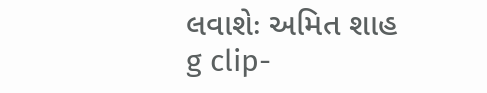લવાશેઃ અમિત શાહ
g clip-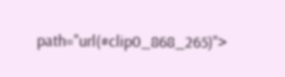path="url(#clip0_868_265)">